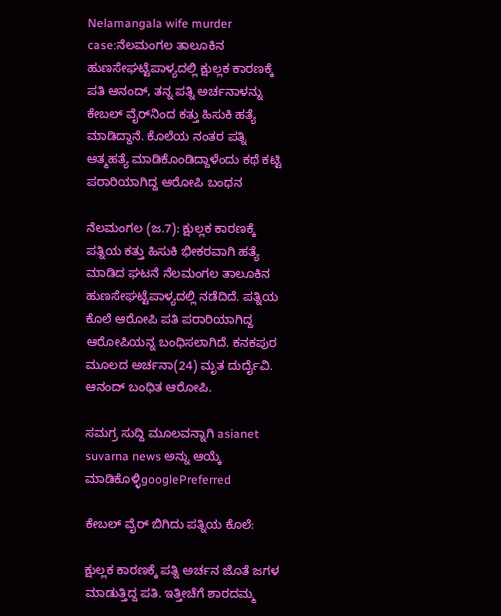Nelamangala wife murder case:ನೆಲಮಂಗಲ ತಾಲೂಕಿನ ಹುಣಸೇಘಟ್ಟೆಪಾಳ್ಯದಲ್ಲಿ ಕ್ಷುಲ್ಲಕ ಕಾರಣಕ್ಕೆ ಪತಿ ಆನಂದ್, ತನ್ನ ಪತ್ನಿ ಅರ್ಚನಾಳನ್ನು ಕೇಬಲ್ ವೈರ್‌ನಿಂದ ಕತ್ತು ಹಿಸುಕಿ ಹತ್ಯೆ ಮಾಡಿದ್ದಾನೆ. ಕೊಲೆಯ ನಂತರ ಪತ್ನಿ ಆತ್ಮಹತ್ಯೆ ಮಾಡಿಕೊಂಡಿದ್ದಾಳೆಂದು ಕಥೆ ಕಟ್ಟಿ ಪರಾರಿಯಾಗಿದ್ದ ಆರೋಪಿ ಬಂಧನ

ನೆಲಮಂಗಲ (ಜ.7): ಕ್ಷುಲ್ಲಕ ಕಾರಣಕ್ಕೆ ಪತ್ನಿಯ ಕತ್ತು ಹಿಸುಕಿ ಭೀಕರವಾಗಿ ಹತ್ಯೆ ಮಾಡಿದ ಘಟನೆ ನೆಲಮಂಗಲ ತಾಲೂಕಿನ ಹುಣಸೇಘಟ್ಟೆಪಾಳ್ಯದಲ್ಲಿ ನಡೆದಿದೆ. ಪತ್ನಿಯ ಕೊಲೆ ಆರೋಪಿ ಪತಿ ಪರಾರಿಯಾಗಿದ್ದ ಆರೋಪಿಯನ್ನ ಬಂಧಿಸಲಾಗಿದೆ. ಕನಕಪುರ ಮೂಲದ ಅರ್ಚನಾ(24) ಮೃತ ದುರ್ದೈವಿ. ಆನಂದ್ ಬಂಧಿತ ಆರೋಪಿ.

ಸಮಗ್ರ ಸುದ್ದಿ ಮೂಲವನ್ನಾಗಿ asianet suvarna news ಅನ್ನು ಆಯ್ಕೆ ಮಾಡಿಕೊಳ್ಳಿgooglePreferred

ಕೇಬಲ್ ವೈರ್‌ ಬಿಗಿದು ಪತ್ನಿಯ ಕೊಲೆ:

ಕ್ಷುಲ್ಲಕ ಕಾರಣಕ್ಕೆ ಪತ್ನಿ ಅರ್ಚನ ಜೊತೆ ಜಗಳ ಮಾಡುತ್ತಿದ್ದ ಪತಿ. ಇತ್ತೀಚೆಗೆ ಶಾರದಮ್ಮ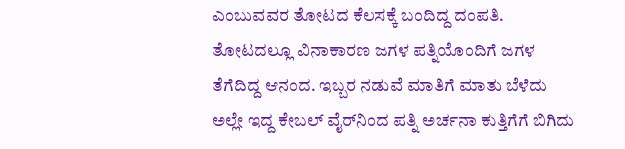ಎಂಬುವವರ ತೋಟದ ಕೆಲಸಕ್ಕೆ ಬಂದಿದ್ದ ದಂಪತಿ. ತೋಟದಲ್ಲೂ ವಿನಾಕಾರಣ ಜಗಳ ಪತ್ನಿಯೊಂದಿಗೆ ಜಗಳ ತೆಗೆದಿದ್ದ ಆನಂದ. ಇಬ್ಬರ ನಡುವೆ ಮಾತಿಗೆ ಮಾತು ಬೆಳೆದು ಅಲ್ಲೇ ಇದ್ದ ಕೇಬಲ್ ವೈರ್‌ನಿಂದ ಪತ್ನಿ ಅರ್ಚನಾ ಕುತ್ತಿಗೆಗೆ ಬಿಗಿದು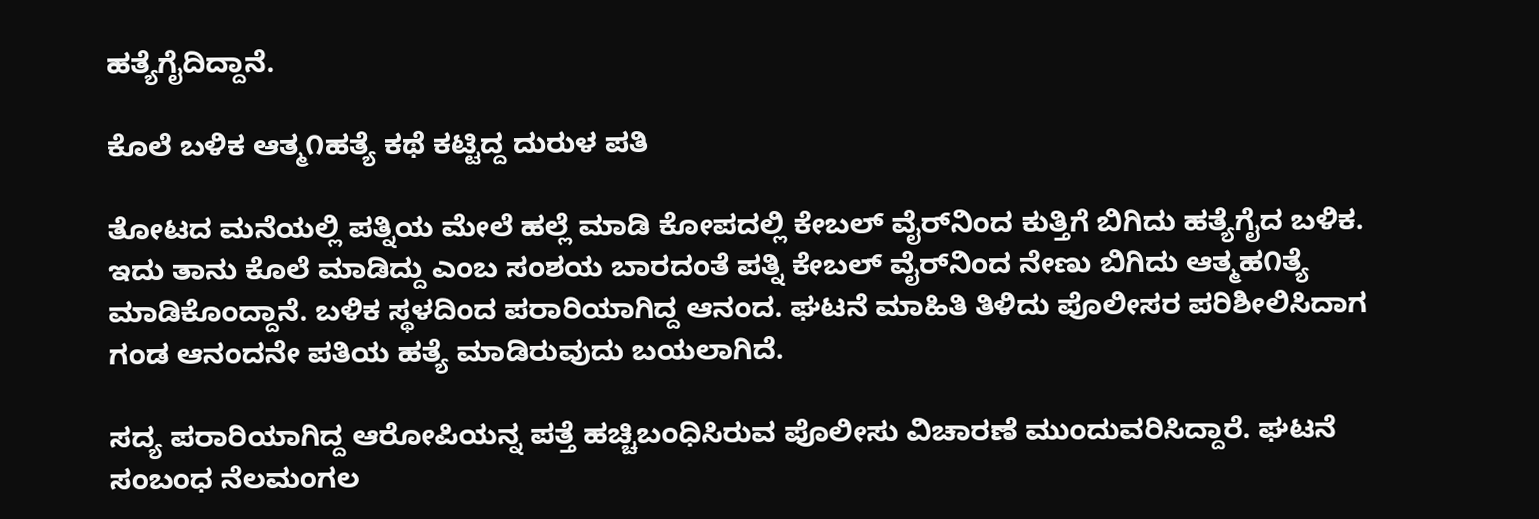ಹತ್ಯೆಗೈದಿದ್ದಾನೆ.

ಕೊಲೆ ಬಳಿಕ ಆತ್ಮ೧ಹತ್ಯೆ ಕಥೆ ಕಟ್ಟಿದ್ದ ದುರುಳ ಪತಿ

ತೋಟದ ಮನೆಯಲ್ಲಿ ಪತ್ನಿಯ ಮೇಲೆ ಹಲ್ಲೆ ಮಾಡಿ ಕೋಪದಲ್ಲಿ ಕೇಬಲ್ ವೈರ್‌ನಿಂದ ಕುತ್ತಿಗೆ ಬಿಗಿದು ಹತ್ಯೆಗೈದ ಬಳಿಕ. ಇದು ತಾನು ಕೊಲೆ ಮಾಡಿದ್ದು ಎಂಬ ಸಂಶಯ ಬಾರದಂತೆ ಪತ್ನಿ ಕೇಬಲ್ ವೈರ್‌ನಿಂದ ನೇಣು ಬಿಗಿದು ಆತ್ಮಹ೧ತ್ಯೆ ಮಾಡಿಕೊಂದ್ದಾನೆ. ಬಳಿಕ ಸ್ಥಳದಿಂದ ಪರಾರಿಯಾಗಿದ್ದ ಆನಂದ. ಘಟನೆ ಮಾಹಿತಿ ತಿಳಿದು ಪೊಲೀಸರ ಪರಿಶೀಲಿಸಿದಾಗ ಗಂಡ ಆನಂದನೇ ಪತಿಯ ಹತ್ಯೆ ಮಾಡಿರುವುದು ಬಯಲಾಗಿದೆ.

ಸದ್ಯ ಪರಾರಿಯಾಗಿದ್ದ ಆರೋಪಿಯನ್ನ ಪತ್ತೆ ಹಚ್ಚಿಬಂಧಿಸಿರುವ ಪೊಲೀಸು ವಿಚಾರಣೆ ಮುಂದುವರಿಸಿದ್ದಾರೆ. ಘಟನೆ ಸಂಬಂಧ ನೆಲಮಂಗಲ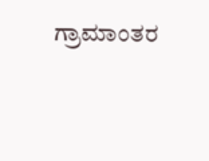ಗ್ರಾಮಾಂತರ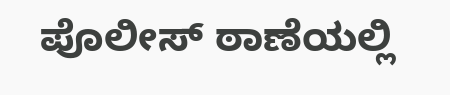ಪೊಲೀಸ್ ಠಾಣೆಯಲ್ಲಿ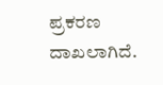ಪ್ರಕರಣ ದಾಖಲಾಗಿದೆ.